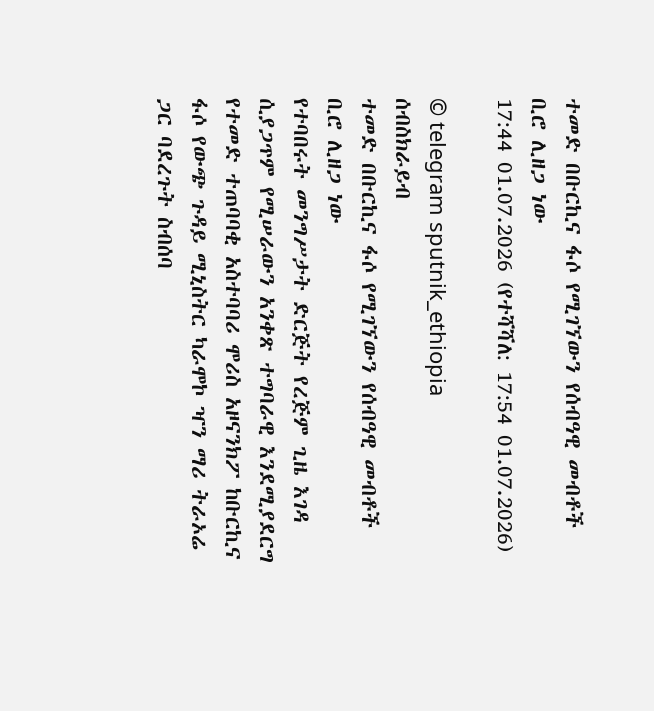ተመድ በቡርኪና ፋሶ የሚገኘውን የሰብዓዊ መብቶች ቢሮ ሊዘጋ ነው
17:44 01.07.2026 (የተሻሻለ: 17:54 01.07.2026)

© telegram sputnik_ethiopia
ሰብስክራይብ
ተመድ በቡርኪና ፋሶ የሚገኘውን የሰብዓዊ መብቶች ቢሮ ሊዘጋ ነው
የተባበሩት መንግሥታት ድርጅት የረጅም ጊዜ እገዳ ሲያጋጥም የሚሠራውን አንቀጽ ተግባራዊ እንደሚያደርግ የተመድ ተጠባባቂ አስተባባሪ ሞሪስ አዞናንክፖ ከቡርኪና ፋሶ የውጭ ጉዳይ ሚኒስትር ካራሞኮ ዣን ማሪ ትራኦሬ ጋር ባደረጉት ስብሰባ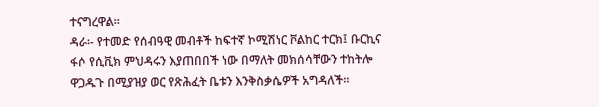ተናግረዋል።
ዳራ፡- የተመድ የሰብዓዊ መብቶች ከፍተኛ ኮሚሽነር ቮልከር ተርክ፤ ቡርኪና ፋሶ የሲቪክ ምህዳሩን እያጠበበች ነው በማለት መክሰሳቸውን ተከትሎ ዋጋዱጉ በሚያዝያ ወር የጽሕፈት ቤቱን እንቅስቃሴዎች አግዳለች።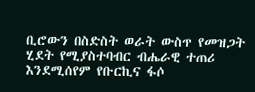ቢሮውን በስድስት ወራት ውስጥ የመዝጋት ሂደት የሚያስተባብር ብሔራዊ ተጠሪ እንደሚሰየም የቡርኪና ፋሶ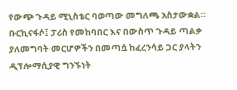የውጭ ጉዳይ ሚኒስቴር ባወጣው መግለጫ አስታውቋል።
ቡርኪናፋሶ፤ ፓሪስ የመከባበር እና በውስጥ ጉዳይ ጣልቃ ያለመግባት መርሆዎችን በመጣሷ ከፈረንሳይ ጋር ያላትን ዲፕሎማሲያዊ ግንኙነት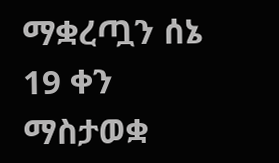ማቋረጧን ሰኔ 19 ቀን ማስታወቋ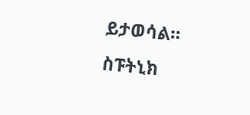ይታወሳል።
ስፑትኒክ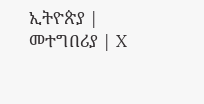ኢትዮጵያ | መተግበሪያ | X